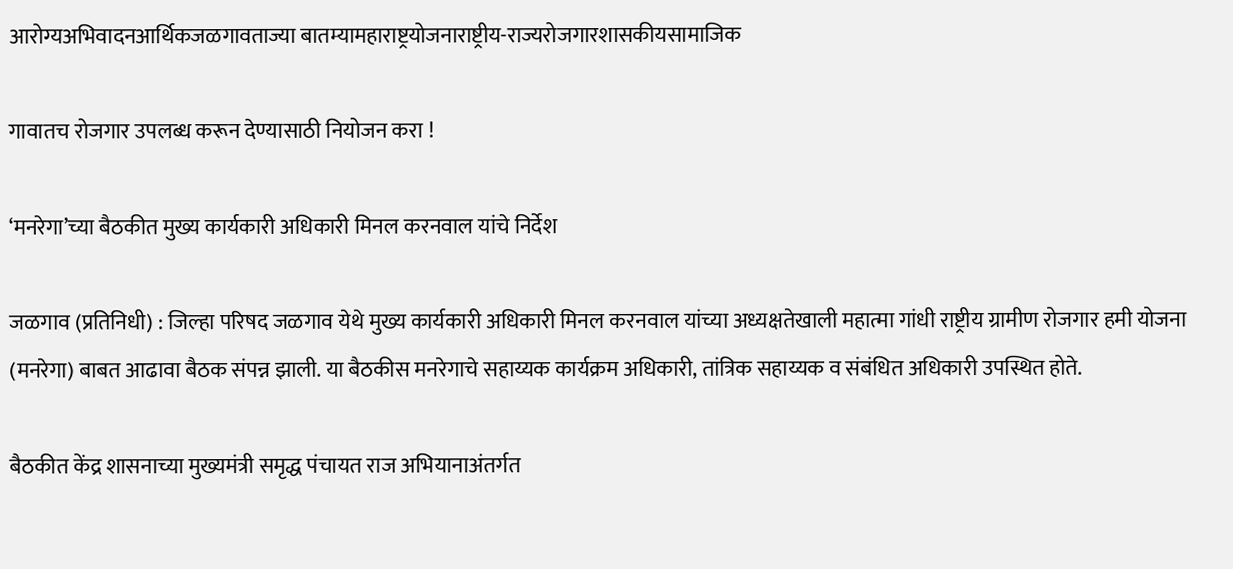आरोग्यअभिवादनआर्थिकजळगावताज्या बातम्यामहाराष्ट्रयोजनाराष्ट्रीय-राज्यरोजगारशासकीयसामाजिक

गावातच रोजगार उपलब्ध करून देण्यासाठी नियोजन करा !

‘मनरेगा’च्या बैठकीत मुख्य कार्यकारी अधिकारी मिनल करनवाल यांचे निर्देश

जळगाव (प्रतिनिधी) : जिल्हा परिषद जळगाव येथे मुख्य कार्यकारी अधिकारी मिनल करनवाल यांच्या अध्यक्षतेखाली महात्मा गांधी राष्ट्रीय ग्रामीण रोजगार हमी योजना (मनरेगा) बाबत आढावा बैठक संपन्न झाली. या बैठकीस मनरेगाचे सहाय्यक कार्यक्रम अधिकारी, तांत्रिक सहाय्यक व संबंधित अधिकारी उपस्थित होते.

बैठकीत केंद्र शासनाच्या मुख्यमंत्री समृद्ध पंचायत राज अभियानाअंतर्गत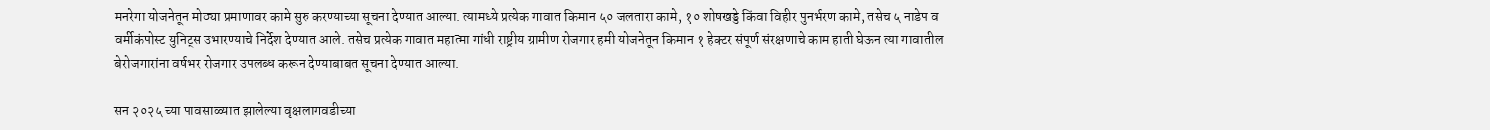मनरेगा योजनेतून मोठ्या प्रमाणावर कामे सुरु करण्याच्या सूचना देण्यात आल्या. त्यामध्ये प्रत्येक गावात किमान ५० जलतारा कामे, १० शोषखड्डे किंवा विहीर पुनर्भरण कामे, तसेच ५ नाडेप व वर्मीकंपोस्ट युनिट्स उभारण्याचे निर्देश देण्यात आले. तसेच प्रत्येक गावात महात्मा गांधी राष्ट्रीय ग्रामीण रोजगार हमी योजनेतून किमान १ हेक्टर संपूर्ण संरक्षणाचे काम हाती घेऊन त्या गावातील बेरोजगारांना वर्षभर रोजगार उपलब्ध करून देण्याबाबत सूचना देण्यात आल्या.

सन २०२५ च्या पावसाळ्यात झालेल्या वृक्षलागवडीच्या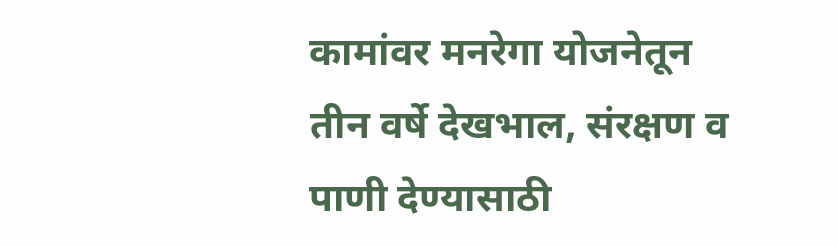कामांवर मनरेगा योजनेतून तीन वर्षे देखभाल, संरक्षण व पाणी देण्यासाठी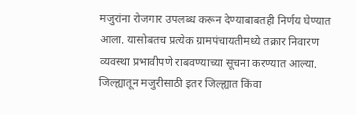मजुरांना रोजगार उपलब्ध करून देण्याबाबतही निर्णय घेण्यात आला. यासोबतच प्रत्येक ग्रामपंचायतीमध्ये तक्रार निवारण व्यवस्था प्रभावीपणे राबवण्याच्या सूचना करण्यात आल्या. जिल्ह्यातून मजुरीसाठी इतर जिल्ह्यात किंवा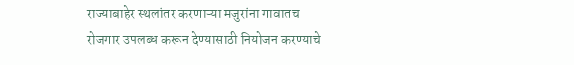राज्याबाहेर स्थलांतर करणाऱ्या मजुरांना गावातच रोजगार उपलब्ध करून देण्यासाठी नियोजन करण्याचे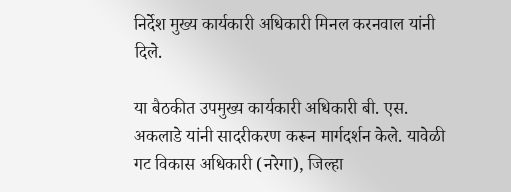निर्देश मुख्य कार्यकारी अधिकारी मिनल करनवाल यांनी दिले.

या बैठकीत उपमुख्य कार्यकारी अधिकारी बी. एस. अकलाडे यांनी सादरीकरण करून मार्गदर्शन केले. यावेळी गट विकास अधिकारी (नरेगा), जिल्हा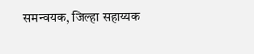समन्वयक, जिल्हा सहाय्यक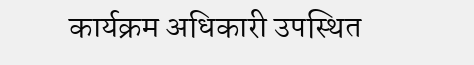कार्यक्रम अधिकारी उपस्थित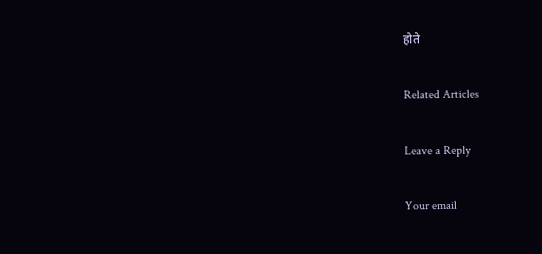होते

Related Articles

Leave a Reply

Your email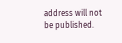address will not be published.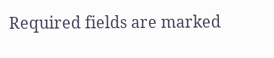Required fields are marked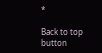*

Back to top button